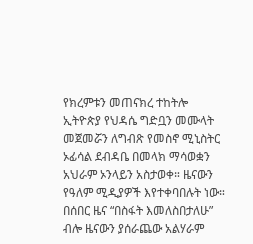የክረምቱን መጠናክረ ተከትሎ ኢትዮጵያ የህዳሴ ግድቧን መሙላት መጀመሯን ለግብጽ የመስኖ ሚኒስትር ኦፊሳል ደብዳቤ በመላክ ማሳወቋን አህራም ኦንላይን አስታወቀ። ዜናውን የዓለም ሚዲያዎች እየተቀባበሉት ነው።
በሰበር ዜና “በስፋት እመለስበታለሁ” ብሎ ዜናውን ያሰራጨው አልሃራም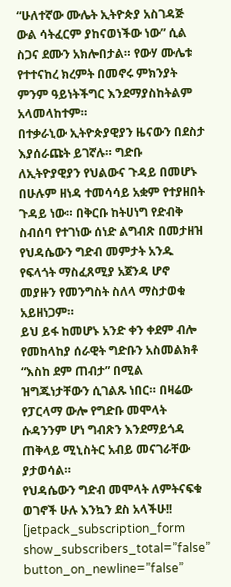“ሁለተኛው ሙሌት ኢትዮጵያ አስገዳጅ ውል ሳትፈርም ያከናወነችው ነው” ሲል ስጋና ደሙን አክሎበታል። የውሃ ሙሌቱ የተተናከረ ክረምት በመኖሩ ምክንያት ምንም ዓይነትችግር እንደማያስከትልም አላመላከተም።
በተቃራኒው ኢትዮጵያዊያን ዜናውን በደስታ እያሰራጩት ይገኛሉ። ግድቡ ለኢትዮያዊያን የህልውና ጉዳይ በመሆኑ በሁሉም ዘነዳ ተመሳሳይ አቋም የተያዘበት ጉዳይ ነው። በቅርቡ ከትሀነግ የድብቅ ስብሰባ የተገነው ሰነድ ልግብጽ በመታዘዝ የህዳሴውን ግድብ መምታት አንዱ የፍላጎት ማስፈጸሚያ አጀንዳ ሆኖ መያዙን የመንግስት ስለላ ማስታወቁ አይዘነጋም።
ይህ ይፋ ከመሆኑ አንድ ቀን ቀደም ብሎ የመከላከያ ሰራዊት ግድቡን አስመልክቶ “እስከ ደም ጠብታ” በሚል ዝግጁነታቸውን ሲገልጹ ነበር። በዛሬው የፓርላማ ውሎ የግድቡ መሞላት ሱዳንንም ሆነ ግብጽን እንደማይጎዳ ጠቅላይ ሚኒስትር አብይ መናገራቸው ያታወሳል።
የህዳሴውን ግድብ መሞላት ለምትናፍቁ ወገኖች ሁሉ እንኳን ደስ አላችሁ!!
[jetpack_subscription_form show_subscribers_total=”false” button_on_newline=”false”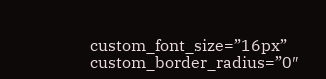custom_font_size=”16px” custom_border_radius=”0″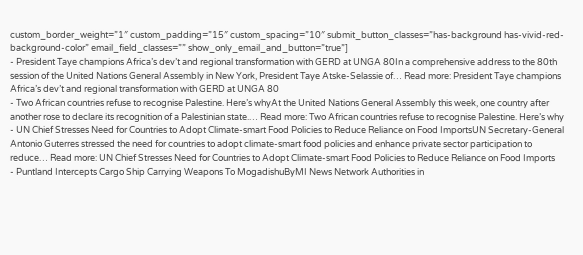custom_border_weight=”1″ custom_padding=”15″ custom_spacing=”10″ submit_button_classes=”has-background has-vivid-red-background-color” email_field_classes=”” show_only_email_and_button=”true”]
- President Taye champions Africa’s dev’t and regional transformation with GERD at UNGA 80In a comprehensive address to the 80th session of the United Nations General Assembly in New York, President Taye Atske-Selassie of… Read more: President Taye champions Africa’s dev’t and regional transformation with GERD at UNGA 80
- Two African countries refuse to recognise Palestine. Here’s whyAt the United Nations General Assembly this week, one country after another rose to declare its recognition of a Palestinian state.… Read more: Two African countries refuse to recognise Palestine. Here’s why
- UN Chief Stresses Need for Countries to Adopt Climate-smart Food Policies to Reduce Reliance on Food ImportsUN Secretary-General Antonio Guterres stressed the need for countries to adopt climate-smart food policies and enhance private sector participation to reduce… Read more: UN Chief Stresses Need for Countries to Adopt Climate-smart Food Policies to Reduce Reliance on Food Imports
- Puntland Intercepts Cargo Ship Carrying Weapons To MogadishuByMI News Network Authorities in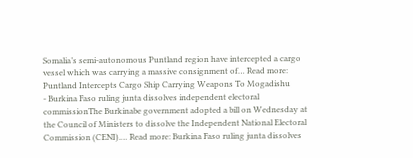Somalia’s semi-autonomous Puntland region have intercepted a cargo vessel which was carrying a massive consignment of… Read more: Puntland Intercepts Cargo Ship Carrying Weapons To Mogadishu
- Burkina Faso ruling junta dissolves independent electoral commissionThe Burkinabe government adopted a bill on Wednesday at the Council of Ministers to dissolve the Independent National Electoral Commission (CENI).… Read more: Burkina Faso ruling junta dissolves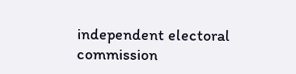independent electoral commission